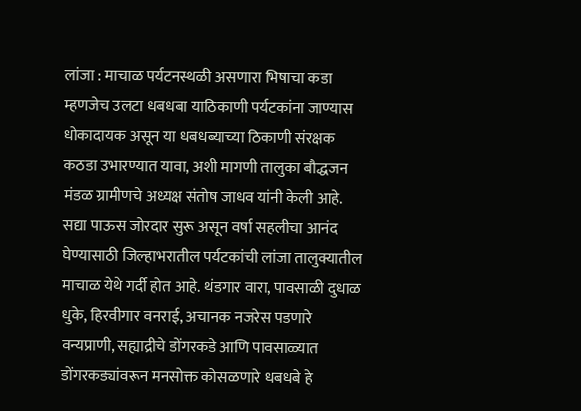लांजा : माचाळ पर्यटनस्थळी असणारा भिषाचा कडा म्हणजेच उलटा धबधबा याठिकाणी पर्यटकांना जाण्यास धोकादायक असून या धबधब्याच्या ठिकाणी संरक्षक कठडा उभारण्यात यावा, अशी मागणी तालुका बौद्धजन मंडळ ग्रामीणचे अध्यक्ष संतोष जाधव यांनी केली आहे.
सद्या पाऊस जोरदार सुरू असून वर्षा सहलीचा आनंद घेण्यासाठी जिल्हाभरातील पर्यटकांची लांजा तालुक्यातील माचाळ येथे गर्दी होत आहे. थंडगार वारा, पावसाळी दुधाळ धुके, हिरवीगार वनराई, अचानक नजरेस पडणारे वन्यप्राणी, सह्याद्रीचे डोंगरकडे आणि पावसाळ्यात डोंगरकड्यांवरून मनसोक्त कोसळणारे धबधबे हे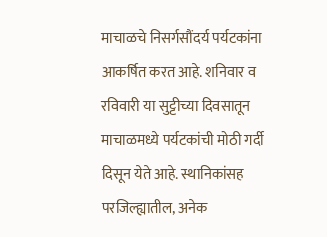माचाळचे निसर्गसौंदर्य पर्यटकांना आकर्षित करत आहे. शनिवार व रविवारी या सुट्टीच्या दिवसातून माचाळमध्ये पर्यटकांची मोठी गर्दी दिसून येते आहे. स्थानिकांसह परजिल्ह्यातील, अनेक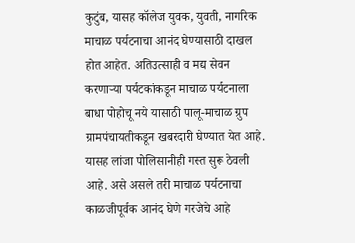कुटुंब, यासह कॉलेज युवक, युवती, नागरिक माचाळ पर्यटनाचा आनंद घेण्यासाठी दाखल होत आहेत. अतिउत्साही व मद्य सेवन करणाऱ्या पर्यटकांकडून माचाळ पर्यटनाला बाधा पोहोचू नये यासाठी पालू-माचाळ ग्रुप ग्रामपंचायतीकडून खबरदारी घेण्यात येत आहे. यासह लांजा पोलिसानीही गस्त सुरू ठेवली आहे. असे असले तरी माचाळ पर्यटनाचा काळजीपूर्वक आनंद घेणे गरजेचे आहे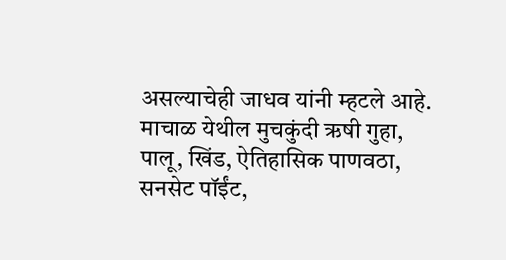असल्याचेही जाधव यांनी म्हटले आहे.
माचाळ येथील मुचकुंदी ऋषी गुहा, पालू, खिंड, ऐतिहासिक पाणवठा, सनसेट पॉईंट,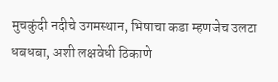मुचकुंदी नदीचे उगमस्थान, भिषाचा कडा म्हणजेच उलटा धबधबा, अशी लक्षवेधी ठिकाणे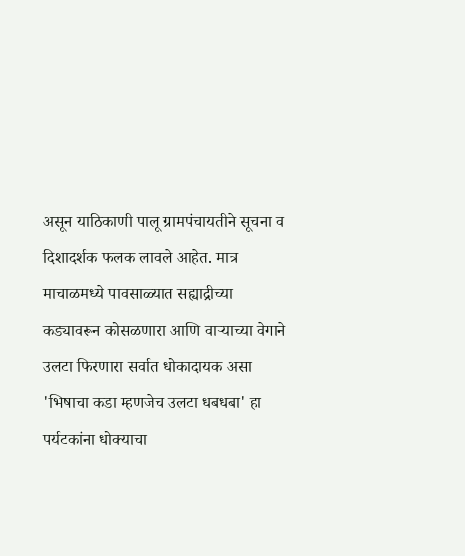असून याठिकाणी पालू ग्रामपंचायतीने सूचना व दिशादर्शक फलक लावले आहेत. मात्र माचाळमध्ये पावसाळ्यात सह्याद्रीच्या कड्यावरून कोसळणारा आणि वाऱ्याच्या वेगाने उलटा फिरणारा सर्वात धोकादायक असा 'भिषाचा कडा म्हणजेच उलटा धबधबा' हा पर्यटकांना धोक्याचा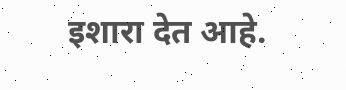इशारा देत आहे.